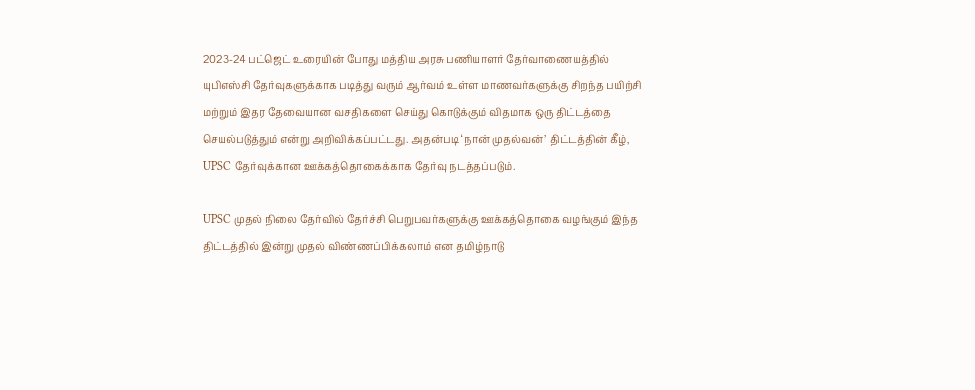2023-24 பட்ஜெட் உரையின் போது மத்திய அரசு பணியாளர் தேர்வாணையத்தில் யுபிஎஸ்சி தேர்வுகளுக்காக படித்து வரும் ஆர்வம் உள்ள மாணவர்களுக்கு சிறந்த பயிற்சி மற்றும் இதர தேவையான வசதிகளை செய்து கொடுக்கும் விதமாக ஒரு திட்டத்தை செயல்படுத்தும் என்று அறிவிக்கப்பட்டது. அதன்படி ‘நான் முதல்வன்’ திட்டத்தின் கீழ், UPSC தேர்வுக்கான ஊக்கத்தொகைக்காக தேர்வு நடத்தப்படும்.

UPSC முதல் நிலை தேர்வில் தேர்ச்சி பெறுபவர்களுக்கு ஊக்கத்தொகை வழங்கும் இந்த  திட்டத்தில் இன்று முதல் விண்ணப்பிக்கலாம் என தமிழ்நாடு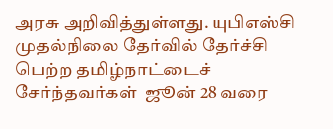அரசு அறிவித்துள்ளது. யுபிஎஸ்சி முதல்நிலை தேர்வில் தேர்ச்சி பெற்ற தமிழ்நாட்டைச் சேர்ந்தவர்கள்  ஜூன் 28 வரை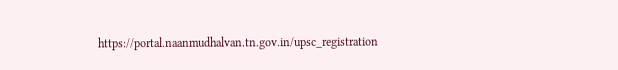https://portal.naanmudhalvan.tn.gov.in/upsc_registration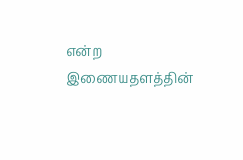என்ற இணையதளத்தின்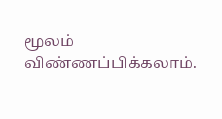மூலம் விண்ணப்பிக்கலாம்.